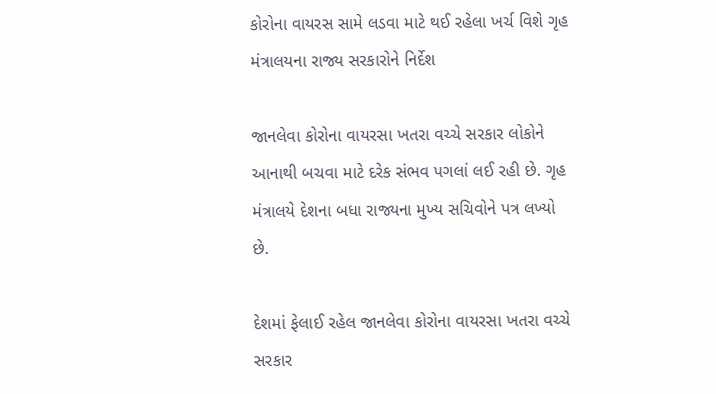કોરોના વાયરસ સામે લડવા માટે થઈ રહેલા ખર્ચ વિશે ગૃહ મંત્રાલયના રાજ્ય સરકારોને નિર્દેશ

જાનલેવા કોરોના વાયરસા ખતરા વચ્ચે સરકાર લોકોને આનાથી બચવા માટે દરેક સંભવ પગલાં લઈ રહી છે. ગૃહ મંત્રાલયે દેશના બધા રાજ્યના મુખ્ય સચિવોને પત્ર લખ્યો છે.

દેશમાં ફેલાઈ રહેલ જાનલેવા કોરોના વાયરસા ખતરા વચ્ચે સરકાર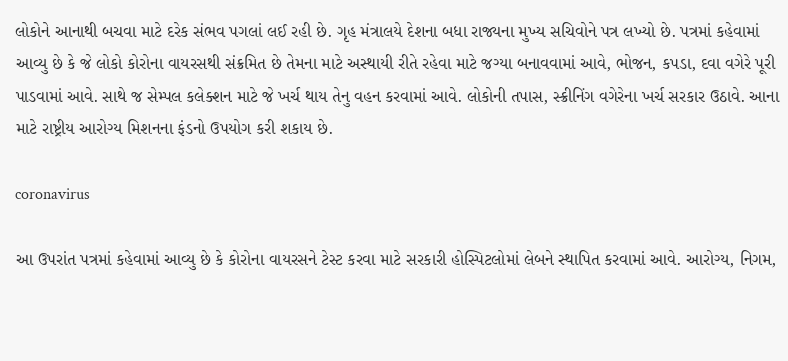લોકોને આનાથી બચવા માટે દરેક સંભવ પગલાં લઈ રહી છે. ગૃહ મંત્રાલયે દેશના બધા રાજ્યના મુખ્ય સચિવોને પત્ર લખ્યો છે. પત્રમાં કહેવામાં આવ્યુ છે કે જે લોકો કોરોના વાયરસથી સંક્રમિત છે તેમના માટે અસ્થાયી રીતે રહેવા માટે જગ્યા બનાવવામાં આવે, ભોજન, કપડા, દવા વગેરે પૂરી પાડવામાં આવે. સાથે જ સેમ્પલ કલેક્શન માટે જે ખર્ચ થાય તેનુ વહન કરવામાં આવે. લોકોની તપાસ, સ્ક્રીનિંગ વગેરેના ખર્ચ સરકાર ઉઠાવે. આના માટે રાષ્ટ્રીય આરોગ્ય મિશનના ફંડનો ઉપયોગ કરી શકાય છે.

coronavirus

આ ઉપરાંત પત્રમાં કહેવામાં આવ્યુ છે કે કોરોના વાયરસને ટેસ્ટ કરવા માટે સરકારી હોસ્પિટલોમાં લેબને સ્થાપિત કરવામાં આવે. આરોગ્ય, નિગમ,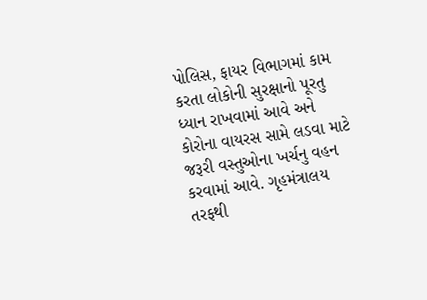પોલિસ, ફાયર વિભાગમાં કામ કરતા લોકોની સુરક્ષાનો પૂરતુ ધ્યાન રાખવામાં આવે અને કોરોના વાયરસ સામે લડવા માટે જરૂરી વસ્તુઓના ખર્ચનુ વહન કરવામાં આવે. ગૃહમંત્રાલય તરફથી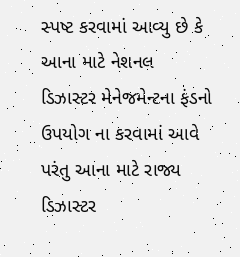સ્પષ્ટ કરવામાં આવ્યુ છે કે આના માટે નેશનલ ડિઝાસ્ટર મેનેજમેન્ટના ફંડનો ઉપયોગ ના કરવામાં આવે પરંતુ આના માટે રાજ્ય ડિઝાસ્ટર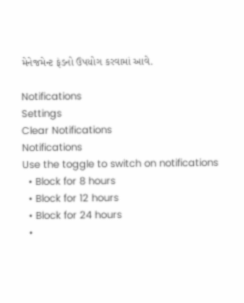મેનેજમેન્ટ ફંડનો ઉપયોગ કરવામાં આવે.

Notifications
Settings
Clear Notifications
Notifications
Use the toggle to switch on notifications
  • Block for 8 hours
  • Block for 12 hours
  • Block for 24 hours
  •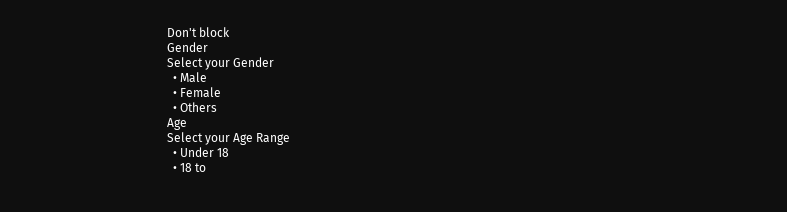Don't block
Gender
Select your Gender
  • Male
  • Female
  • Others
Age
Select your Age Range
  • Under 18
  • 18 to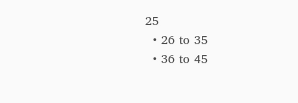25
  • 26 to 35
  • 36 to 45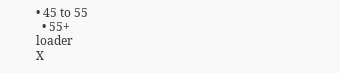• 45 to 55
  • 55+
loader
X